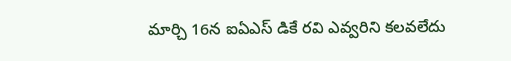మార్చి 16న ఐఏఎస్ డికే రవి ఎవ్వరిని కలవలేదు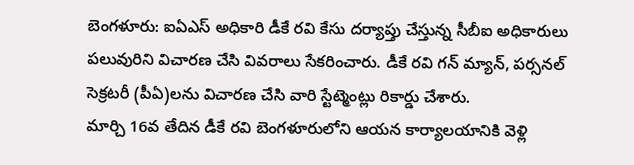బెంగళూరు: ఐఏఎస్ అధికారి డీకే రవి కేసు దర్యాప్తు చేస్తున్న సీబీఐ అధికారులు పలువురిని విచారణ చేసి వివరాలు సేకరించారు. డీకే రవి గన్ మ్యాన్, పర్సనల్ సెక్రటరీ (పీఏ)లను విచారణ చేసి వారి స్టేట్మెంట్లు రికార్డు చేశారు.
మార్చి 16వ తేదిన డీకే రవి బెంగళూరులోని ఆయన కార్యాలయానికి వెళ్లి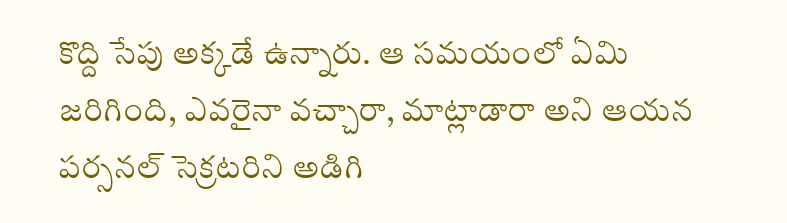కొద్ది సేపు అక్కడే ఉన్నారు. ఆ సమయంలో ఏమి జరిగింది, ఎవరైనా వచ్చారా, మాట్లాడారా అని ఆయన పర్సనల్ సెక్రటరిని అడిగి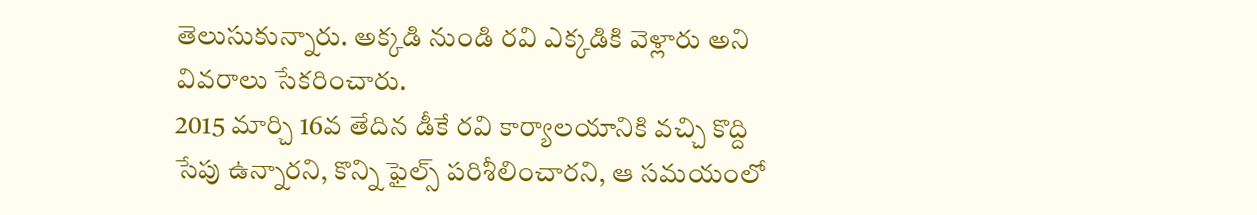తెలుసుకున్నారు. అక్కడి నుండి రవి ఎక్కడికి వెళ్లారు అని వివరాలు సేకరించారు.
2015 మార్చి 16వ తేదిన డీకే రవి కార్యాలయానికి వచ్చి కొద్ది సేపు ఉన్నారని, కొన్ని ఫైల్స్ పరిశీలించారని, ఆ సమయంలో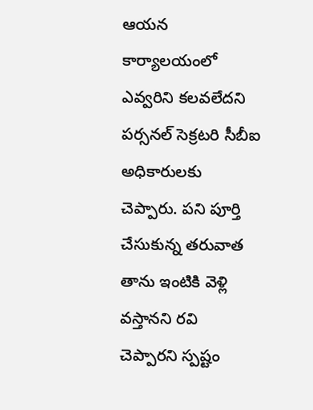ఆయన కార్యాలయంలో ఎవ్వరిని కలవలేదని పర్సనల్ సెక్రటరి సీబీఐ అధికారులకు చెప్పారు. పని పూర్తి చేసుకున్న తరువాత తాను ఇంటికి వెళ్లి వస్తానని రవి చెప్పారని స్పష్టం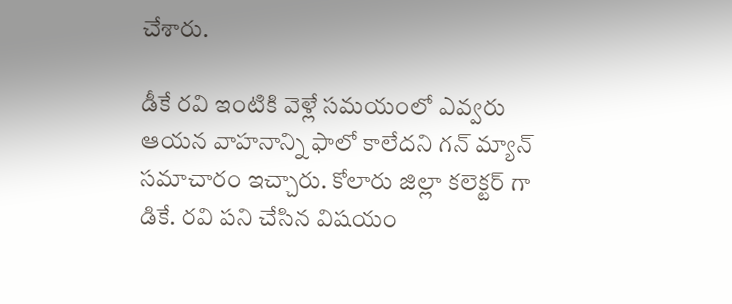చేశారు.

డీకే రవి ఇంటికి వెళ్లే సమయంలో ఎవ్వరు ఆయన వాహనాన్ని ఫాలో కాలేదని గన్ మ్యాన్ సమాచారం ఇచ్చారు. కోలారు జిల్లా కలెక్టర్ గా డికే. రవి పని చేసిన విషయం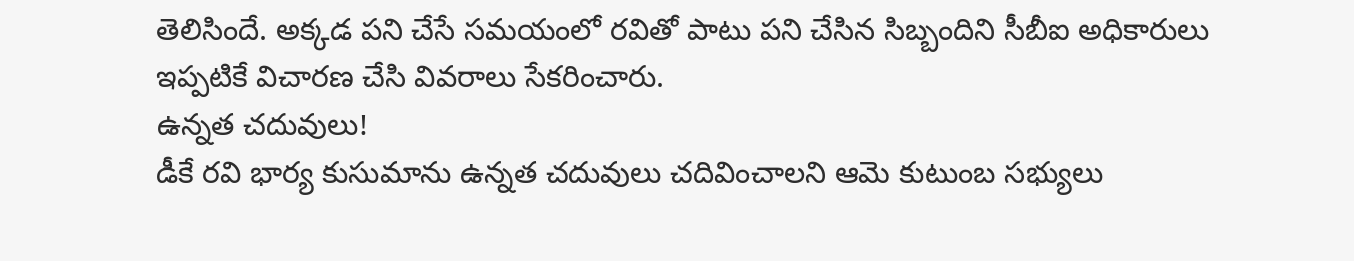తెలిసిందే. అక్కడ పని చేసే సమయంలో రవితో పాటు పని చేసిన సిబ్బందిని సీబీఐ అధికారులు ఇప్పటికే విచారణ చేసి వివరాలు సేకరించారు.
ఉన్నత చదువులు!
డీకే రవి భార్య కుసుమాను ఉన్నత చదువులు చదివించాలని ఆమె కుటుంబ సభ్యులు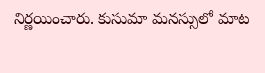నిర్ణయించారు. కుసుమా మనస్సులో మాట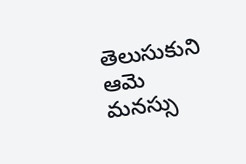తెలుసుకుని ఆమె మనస్సు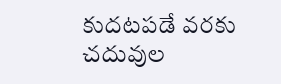కుదటపడే వరకు చదువుల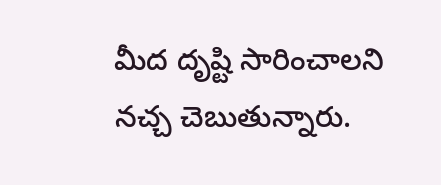మీద దృష్టి సారించాలని నచ్చ చెబుతున్నారు.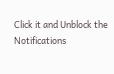Click it and Unblock the Notifications